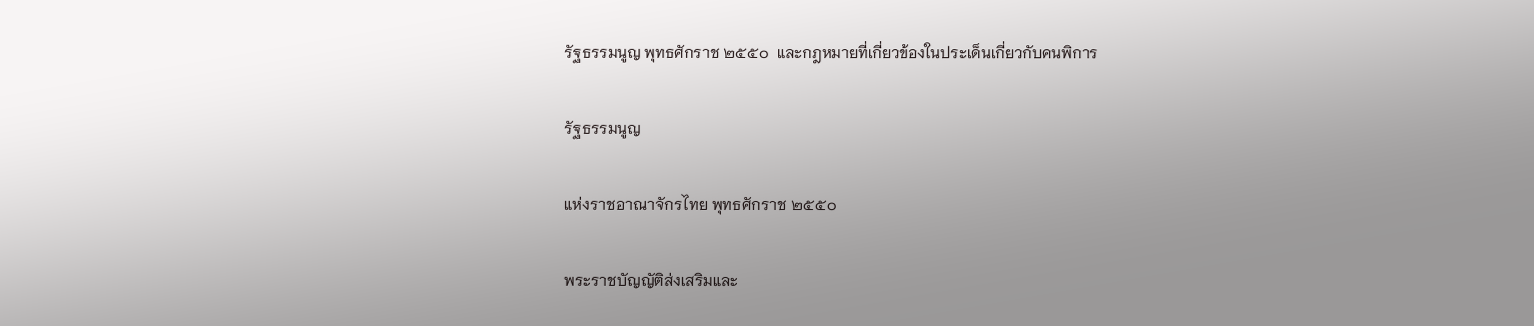รัฐธรรมนูญ พุทธศักราช ๒๕๕๐  และกฎหมายที่เกี่ยวข้องในประเด็นเกี่ยวกับคนพิการ

รัฐธรรมนูญ

แห่งราชอาณาจักรไทย พุทธศักราช ๒๕๕๐

พระราชบัญญัติส่งเสริมและ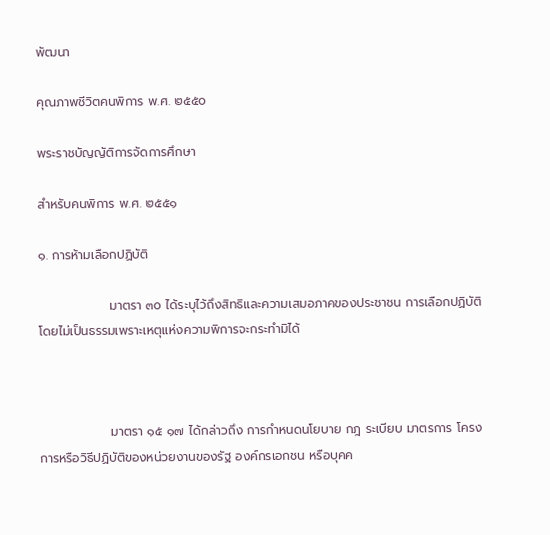พัฒนา

คุณภาพชีวิตคนพิการ พ.ศ. ๒๕๕๐

พระราชบัญญัติการจัดการศึกษา

สำหรับคนพิการ พ.ศ. ๒๕๕๑

๑. การห้ามเลือกปฏิบัติ

                มาตรา ๓๐ ได้ระบุไว้ถึงสิทธิและความเสมอภาคของประชาชน การเลือกปฏิบัติโดยไม่เป็นธรรมเพราะเหตุแห่งความพิการจะกระทำมิได้



                มาตรา ๑๕ ๑๗ ได้กล่าวถึง การกำหนดนโยบาย กฎ ระเบียบ มาตรการ โครงการหรือวิธีปฏิบัติของหน่วยงานของรัฐ องค์กรเอกชน หรือบุคค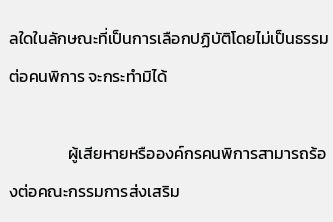ลใดในลักษณะที่เป็นการเลือกปฏิบัติโดยไม่เป็นธรรมต่อคนพิการ จะกระทำมิได้

                ผู้เสียหายหรือองค์กรคนพิการสามารถร้องต่อคณะกรรมการส่งเสริม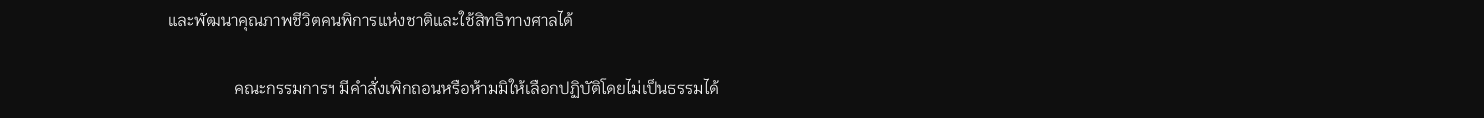และพัฒนาคุณภาพชีวิตคนพิการแห่งชาติและใช้สิทธิทางศาลได้

                คณะกรรมการฯ มีคำสั่งเพิกถอนหรือห้ามมิให้เลือกปฏิบัติโดยไม่เป็นธรรมได้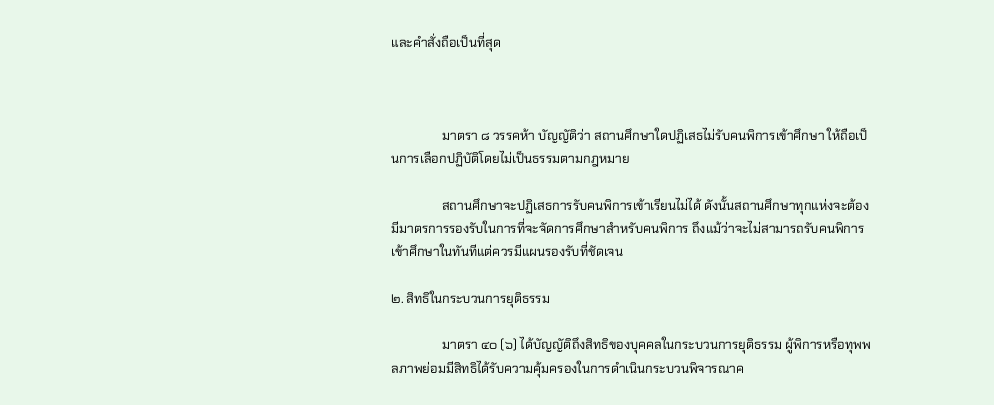และคำสั่งถือเป็นที่สุด



                มาตรา ๘ วรรคห้า บัญญัติว่า สถานศึกษาใดปฏิเสธไม่รับคนพิการเข้าศึกษา ให้ถือเป็นการเลือกปฏิบัติโดยไม่เป็นธรรมตามกฎหมาย

                สถานศึกษาจะปฏิเสธการรับคนพิการเข้าเรียนไม่ได้ ดังนั้นสถานศึกษาทุกแห่งจะต้องมีมาตรการรองรับในการที่จะจัดการศึกษาสำหรับคนพิการ ถึงแม้ว่าจะไม่สามารถรับคนพิการเข้าศึกษาในทันทีแต่ควรมีแผนรองรับที่ชัดเจน

๒. สิทธิในกระบวนการยุติธรรม

                มาตรา ๔๐ (๖) ได้บัญญัติถึงสิทธิของบุคคลในกระบวนการยุติธรรม ผู้พิการหรือทุพพลภาพย่อมมีสิทธิได้รับความคุ้มครองในการดำเนินกระบวนพิจารณาค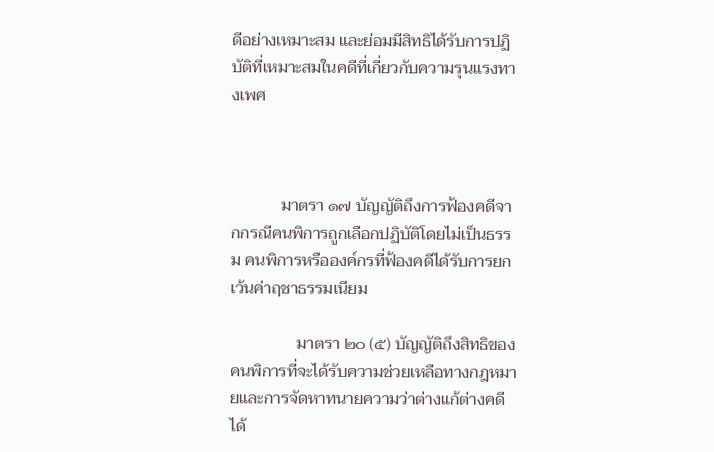ดีอย่างเหมาะสม และย่อมมีสิทธิได้รับการปฏิบัติที่เหมาะสมในคดีที่เกี่ยวกับความรุนแรงทางเพศ



            มาตรา ๑๗ บัญญัติถึงการฟ้องคดีจากกรณีคนพิการถูกเลือกปฏิบัติโดยไม่เป็นธรรม คนพิการหรือองค์กรที่ฟ้องคดีได้รับการยกเว้นค่าฤชาธรรมเนียม

                มาตรา ๒๐ (๕) บัญญัติถึงสิทธิของคนพิการที่จะได้รับความช่วยเหลือทางกฎหมายและการจัดหาทนายความว่าต่างแก้ต่างคดีได้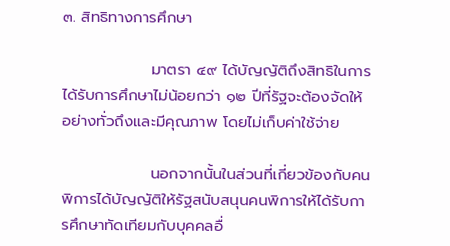๓. สิทธิทางการศึกษา

                มาตรา ๔๙ ได้บัญญัติถึงสิทธิในการได้รับการศึกษาไม่น้อยกว่า ๑๒ ปีที่รัฐจะต้องจัดให้อย่างทั่วถึงและมีคุณภาพ โดยไม่เก็บค่าใช้จ่าย

                นอกจากนั้นในส่วนที่เกี่ยวข้องกับคนพิการได้บัญญัติให้รัฐสนับสนุนคนพิการให้ได้รับการศึกษาทัดเทียมกับบุคคลอื่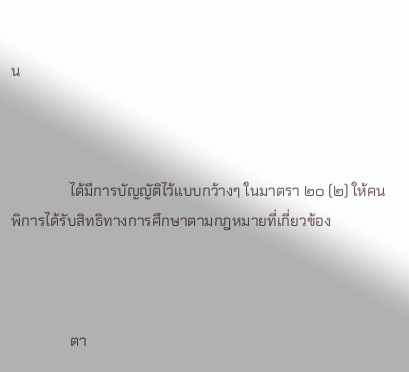น



                ได้มีการบัญญัติไว้แบบกว้างๆ ในมาตรา ๒๐ (๒) ให้คนพิการได้รับสิทธิทางการศึกษาตามกฎหมายที่เกี่ยวข้อง



                ตา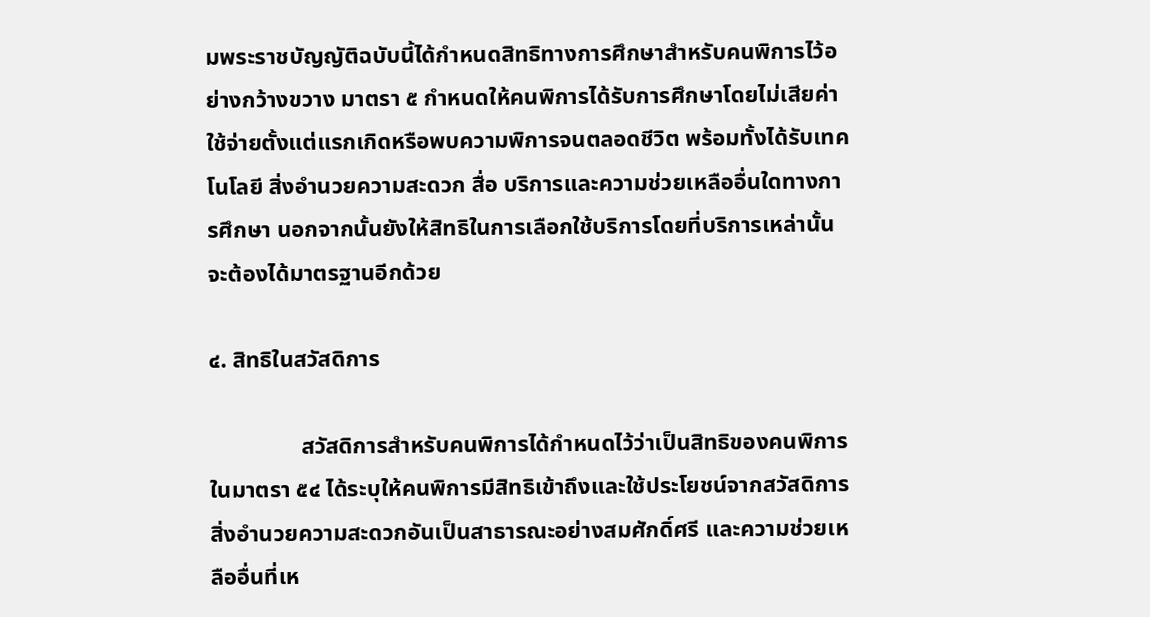มพระราชบัญญัติฉบับนี้ได้กำหนดสิทธิทางการศึกษาสำหรับคนพิการไว้อย่างกว้างขวาง มาตรา ๕ กำหนดให้คนพิการได้รับการศึกษาโดยไม่เสียค่าใช้จ่ายตั้งแต่แรกเกิดหรือพบความพิการจนตลอดชีวิต พร้อมทั้งได้รับเทคโนโลยี สิ่งอำนวยความสะดวก สื่อ บริการและความช่วยเหลืออื่นใดทางการศึกษา นอกจากนั้นยังให้สิทธิในการเลือกใช้บริการโดยที่บริการเหล่านั้นจะต้องได้มาตรฐานอีกด้วย

๔. สิทธิในสวัสดิการ

                สวัสดิการสำหรับคนพิการได้กำหนดไว้ว่าเป็นสิทธิของคนพิการในมาตรา ๕๔ ได้ระบุให้คนพิการมีสิทธิเข้าถึงและใช้ประโยชน์จากสวัสดิการ สิ่งอำนวยความสะดวกอันเป็นสาธารณะอย่างสมศักดิ์ศรี และความช่วยเหลืออื่นที่เห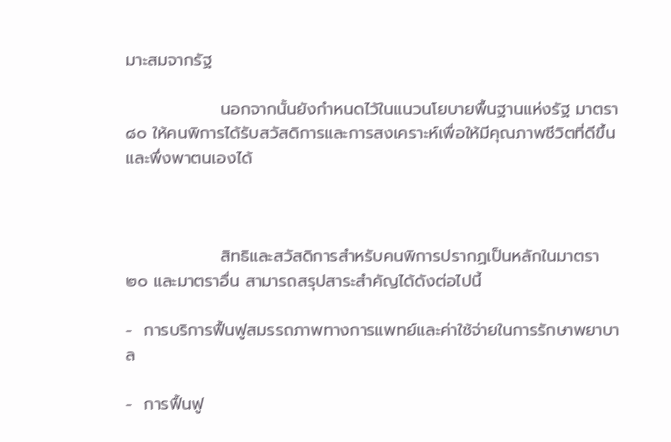มาะสมจากรัฐ

                นอกจากนั้นยังกำหนดไว้ในแนวนโยบายพื้นฐานแห่งรัฐ มาตรา ๘๐ ให้คนพิการได้รับสวัสดิการและการสงเคราะห์เพื่อให้มีคุณภาพชีวิตที่ดีขึ้นและพึ่งพาตนเองได้



                สิทธิและสวัสดิการสำหรับคนพิการปรากฏเป็นหลักในมาตรา ๒๐ และมาตราอื่น สามารถสรุปสาระสำคัญได้ดังต่อไปนี้

-  การบริการฟื้นฟูสมรรถภาพทางการแพทย์และค่าใช้จ่ายในการรักษาพยาบาล

-  การฟื้นฟู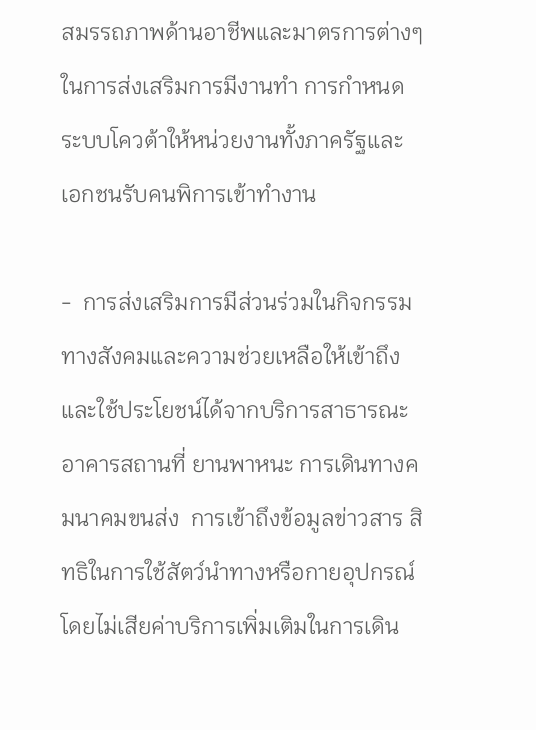สมรรถภาพด้านอาชีพและมาตรการต่างๆ ในการส่งเสริมการมีงานทำ การกำหนดระบบโควต้าให้หน่วยงานทั้งภาครัฐและเอกชนรับคนพิการเข้าทำงาน

-  การส่งเสริมการมีส่วนร่วมในกิจกรรมทางสังคมและความช่วยเหลือให้เข้าถึงและใช้ประโยชน์ได้จากบริการสาธารณะ อาคารสถานที่ ยานพาหนะ การเดินทางคมนาคมขนส่ง  การเข้าถึงข้อมูลข่าวสาร สิทธิในการใช้สัตว์นำทางหรือกายอุปกรณ์โดยไม่เสียค่าบริการเพิ่มเติมในการเดิน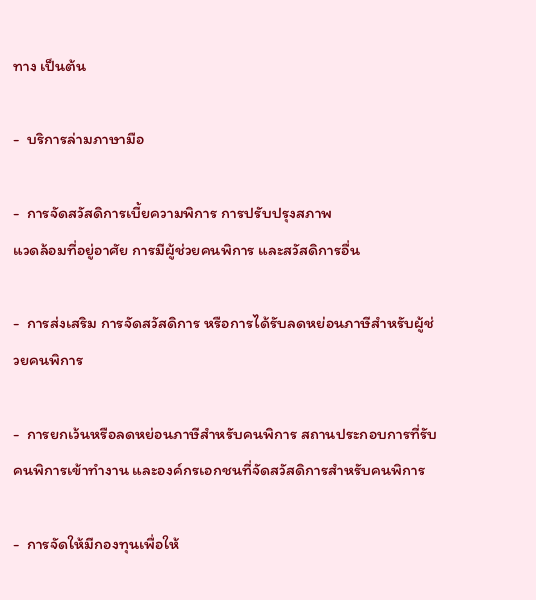ทาง เป็นต้น

-  บริการล่ามภาษามือ

-  การจัดสวัสดิการเบี้ยความพิการ การปรับปรุงสภาพ
แวดล้อมที่อยู่อาศัย การมีผู้ช่วยคนพิการ และสวัสดิการอื่น

-  การส่งเสริม การจัดสวัสดิการ หรือการได้รับลดหย่อนภาษีสำหรับผู้ช่วยคนพิการ

-  การยกเว้นหรือลดหย่อนภาษีสำหรับคนพิการ สถานประกอบการที่รับคนพิการเข้าทำงาน และองค์กรเอกชนที่จัดสวัสดิการสำหรับคนพิการ

-  การจัดให้มีกองทุนเพื่อให้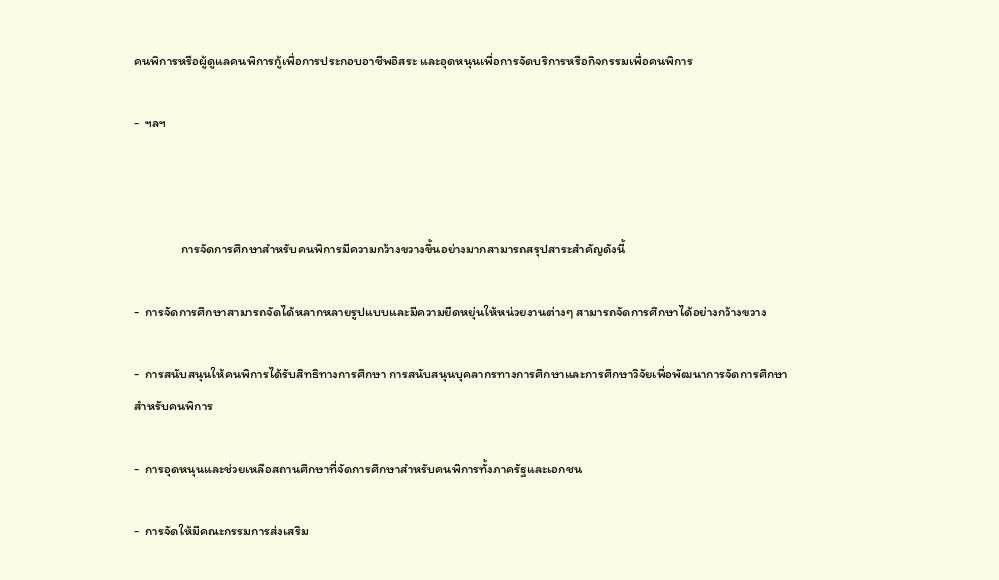คนพิการหรือผู้ดูแลคนพิการกู้เพื่อการประกอบอาชีพอิสระ และอุดหนุนเพื่อการจัดบริการหรือกิจกรรมเพื่อคนพิการ

-  ฯลฯ



                การจัดการศึกษาสำหรับคนพิการมีความกว้างขวางขึ้นอย่างมากสามารถสรุปสาระสำคัญดังนี้

-  การจัดการศึกษาสามารถจัดได้หลากหลายรูปแบบและมีความยืดหยุ่นให้หน่วยงานต่างๆ สามารถจัดการศึกษาได้อย่างกว้างขวาง

-  การสนับสนุนให้คนพิการได้รับสิทธิทางการศึกษา การสนับสนุนบุคลากรทางการศึกษาและการศึกษาวิจัยเพื่อพัฒนาการจัดการศึกษาสำหรับคนพิการ

-  การอุดหนุนและช่วยเหลือสถานศึกษาที่จัดการศึกษาสำหรับคนพิการทั้งภาครัฐและเอกชน

-  การจัดให้มีคณะกรรมการส่งเสริม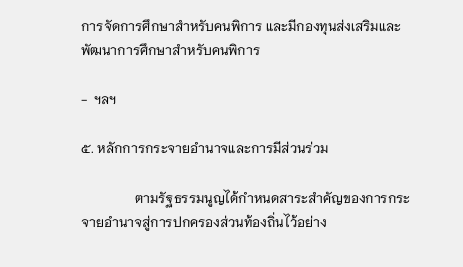การจัดการศึกษาสำหรับคนพิการ และมีกองทุนส่งเสริมและพัฒนาการศึกษาสำหรับคนพิการ

-  ฯลฯ

๕. หลักการกระจายอำนาจและการมีส่วนร่วม

                ตามรัฐธรรมนูญได้กำหนดสาระสำคัญของการกระจายอำนาจสู่การปกครองส่วนท้องถิ่นไว้อย่าง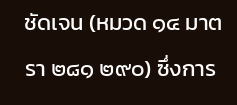ชัดเจน (หมวด ๑๔ มาตรา ๒๘๑ ๒๙๐) ซึ่งการ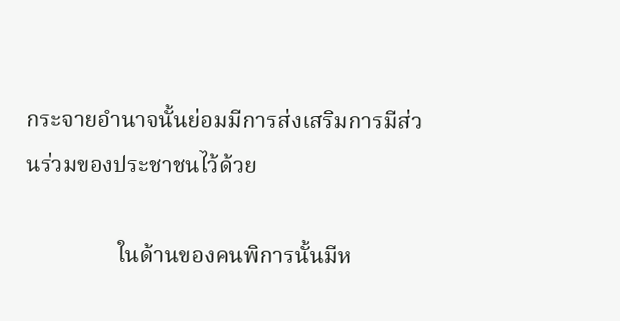กระจายอำนาจนั้นย่อมมีการส่งเสริมการมีส่วนร่วมของประชาชนไว้ด้วย

                ในด้านของคนพิการนั้นมีห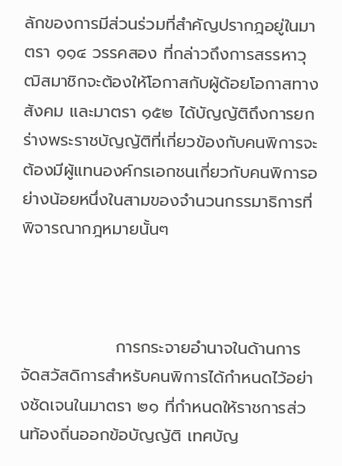ลักของการมีส่วนร่วมที่สำคัญปรากฎอยู่ในมาตรา ๑๑๔ วรรคสอง ที่กล่าวถึงการสรรหาวุฒิสมาชิกจะต้องให้โอกาสกับผู้ด้อยโอกาสทางสังคม และมาตรา ๑๕๒ ได้บัญญัติถึงการยกร่างพระราชบัญญัติที่เกี่ยวข้องกับคนพิการจะต้องมีผู้แทนองค์กรเอกชนเกี่ยวกับคนพิการอย่างน้อยหนึ่งในสามของจำนวนกรรมาธิการที่พิจารณากฎหมายนั้นๆ



                การกระจายอำนาจในด้านการจัดสวัสดิการสำหรับคนพิการได้กำหนดไว้อย่างชัดเจนในมาตรา ๒๑ ที่กำหนดให้ราชการส่วนท้องถิ่นออกข้อบัญญัติ เทศบัญ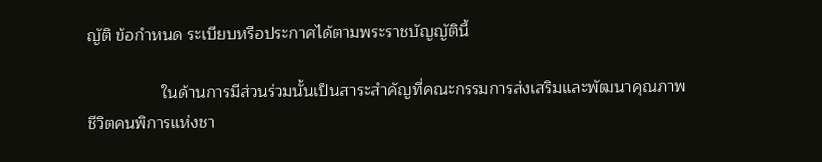ญัติ ข้อกำหนด ระเบียบหรือประกาศได้ตามพระราชบัญญัตินี้

                ในด้านการมีส่วนร่วมนั้นเป็นสาระสำคัญที่คณะกรรมการส่งเสริมและพัฒนาคุณภาพชีวิตคนพิการแห่งชา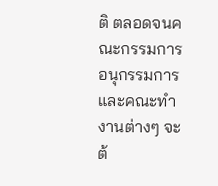ติ ตลอดจนคณะกรรมการ อนุกรรมการ และคณะทำงานต่างๆ จะต้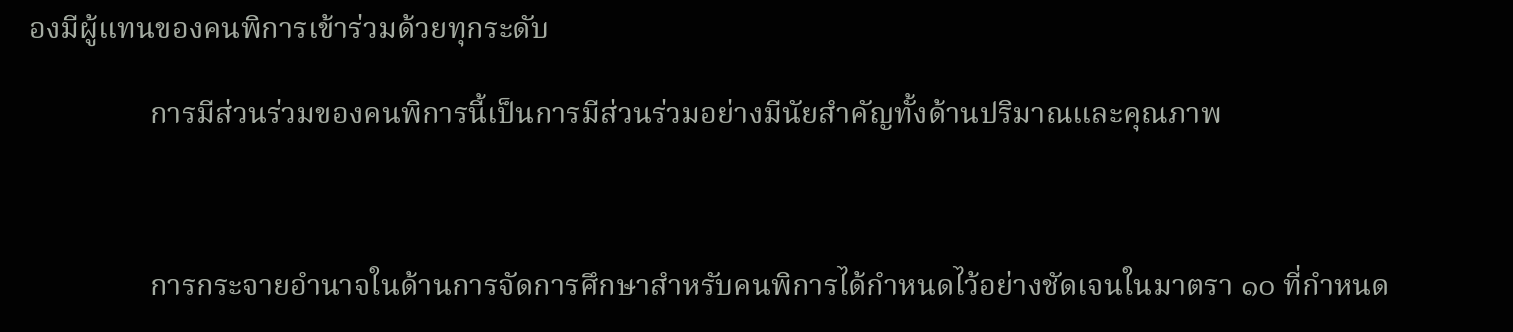องมีผู้แทนของคนพิการเข้าร่วมด้วยทุกระดับ

                การมีส่วนร่วมของคนพิการนี้เป็นการมีส่วนร่วมอย่างมีนัยสำคัญทั้งด้านปริมาณและคุณภาพ



                การกระจายอำนาจในด้านการจัดการศึกษาสำหรับคนพิการได้กำหนดไว้อย่างชัดเจนในมาตรา ๑๐ ที่กำหนด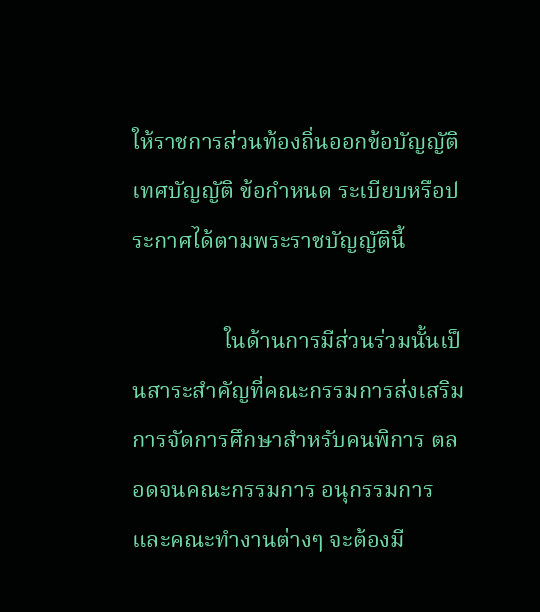ให้ราชการส่วนท้องถิ่นออกข้อบัญญัติ เทศบัญญัติ ข้อกำหนด ระเบียบหรือประกาศได้ตามพระราชบัญญัตินี้

                ในด้านการมีส่วนร่วมนั้นเป็นสาระสำคัญที่คณะกรรมการส่งเสริมการจัดการศึกษาสำหรับคนพิการ ตลอดจนคณะกรรมการ อนุกรรมการ และคณะทำงานต่างๆ จะต้องมี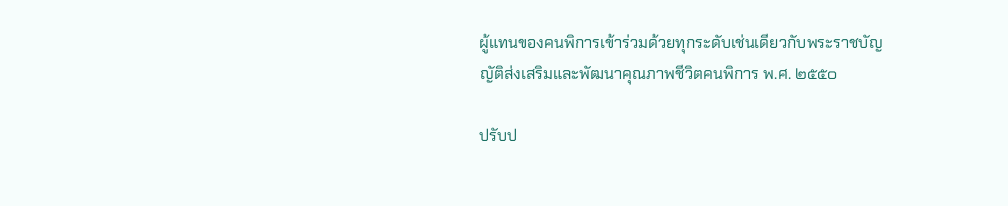ผู้แทนของคนพิการเข้าร่วมด้วยทุกระดับเช่นเดียวกับพระราชบัญญัติส่งเสริมและพัฒนาคุณภาพชีวิตคนพิการ พ.ศ. ๒๕๕๐

ปรับป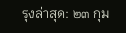รุงล่าสุด: ๒๓ กุม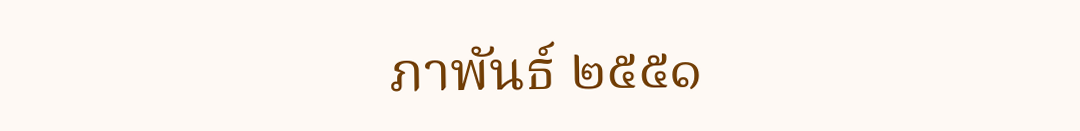ภาพันธ์ ๒๕๕๑